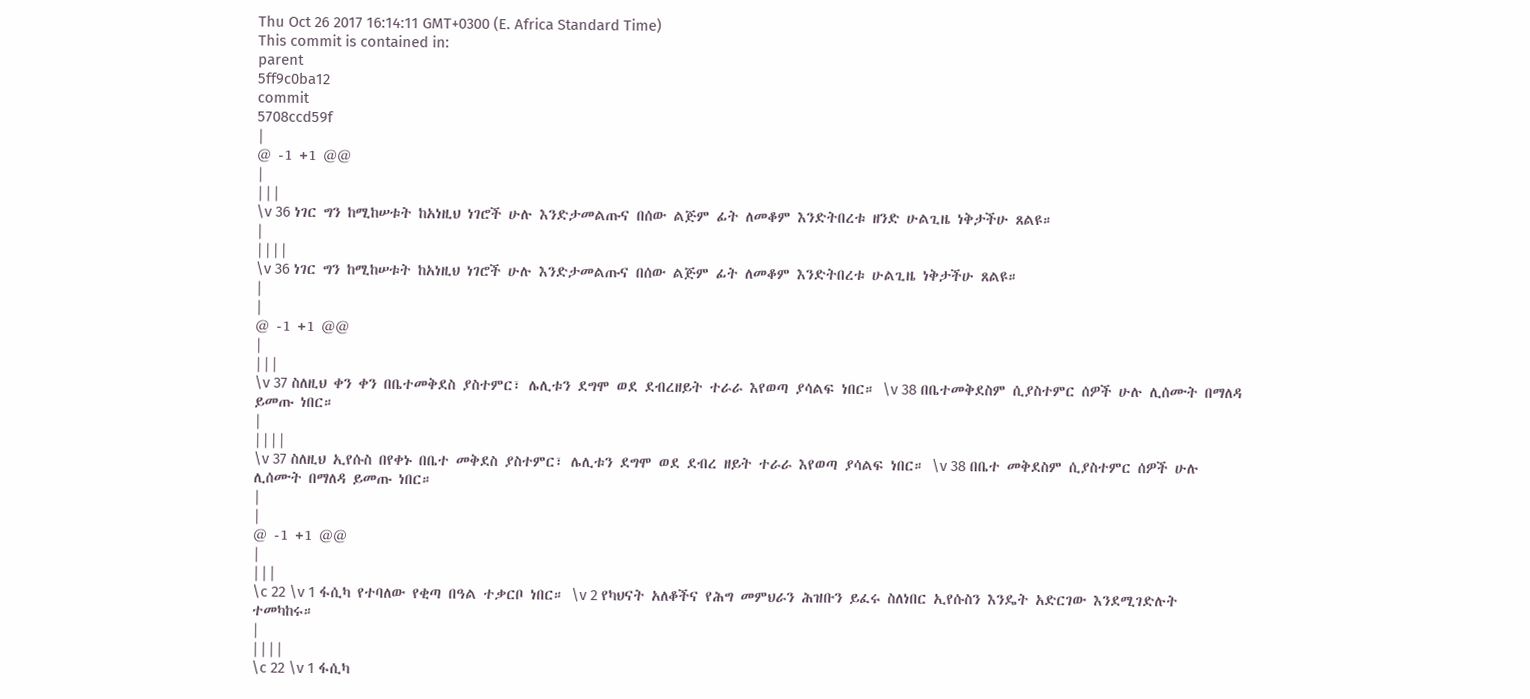Thu Oct 26 2017 16:14:11 GMT+0300 (E. Africa Standard Time)
This commit is contained in:
parent
5ff9c0ba12
commit
5708ccd59f
|
@ -1 +1 @@
|
|||
\v 36 ነገር ግን ከሚከሠቱት ከአነዚህ ነገሮች ሁሉ እንድታመልጡና በሰው ልጅም ፊት ለመቆም እንድትበረቱ ዘንድ ሁልጊዜ ነቅታችሁ ጸልዩ።
|
||||
\v 36 ነገር ግን ከሚከሠቱት ከአነዚህ ነገሮች ሁሉ እንድታመልጡና በሰው ልጅም ፊት ለመቆም እንድትበረቱ ሁልጊዜ ነቅታችሁ ጸልዩ።
|
|
@ -1 +1 @@
|
|||
\v 37 ስለዚህ ቀን ቀን በቤተመቅደስ ያስተምር፣ ሌሊቱን ደግሞ ወደ ደብረዘይት ተራራ እየወጣ ያሳልፍ ነበር። \v 38 በቤተመቅደስም ሲያስተምር ሰዎች ሁሉ ሊሰሙት በማለዳ ይመጡ ነበር።
|
||||
\v 37 ስለዚህ ኢየሱስ በየቀኑ በቤተ መቅደስ ያስተምር፣ ሌሊቱን ደግሞ ወደ ደብረ ዘይት ተራራ እየወጣ ያሳልፍ ነበር። \v 38 በቤተ መቅደስም ሲያስተምር ሰዎች ሁሉ ሊሰሙት በማለዳ ይመጡ ነበር።
|
|
@ -1 +1 @@
|
|||
\c 22 \v 1 ፋሲካ የተባለው የቂጣ በዓል ተቃርቦ ነበር። \v 2 የካህናት አለቆችና የሕግ መምህራን ሕዝቡን ይፈሩ ስለነበር ኢየሱስን እንዴት አድርገው እንደሚገድሉት ተመካከሩ።
|
||||
\c 22 \v 1 ፋሲካ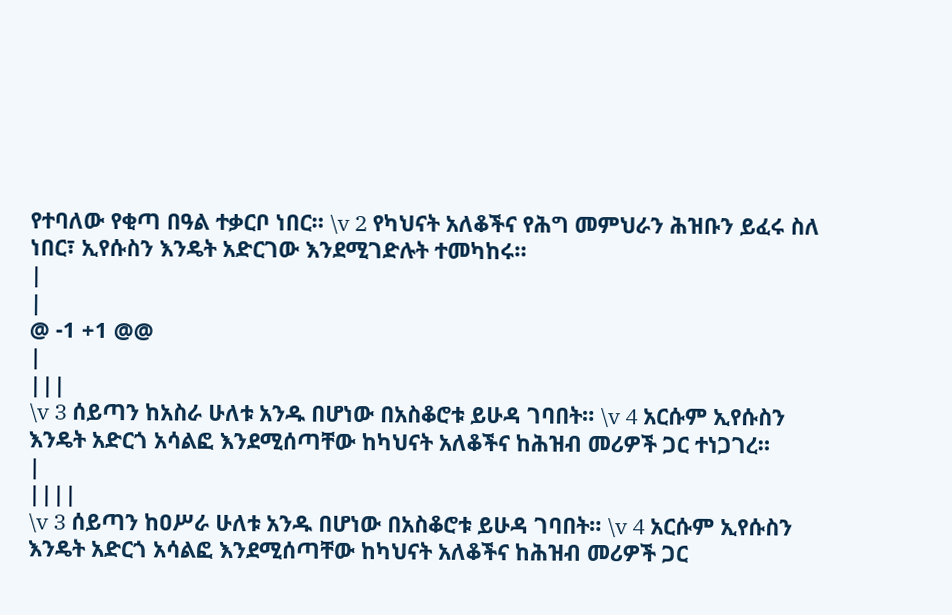የተባለው የቂጣ በዓል ተቃርቦ ነበር። \v 2 የካህናት አለቆችና የሕግ መምህራን ሕዝቡን ይፈሩ ስለ ነበር፣ ኢየሱስን እንዴት አድርገው እንደሚገድሉት ተመካከሩ።
|
|
@ -1 +1 @@
|
|||
\v 3 ሰይጣን ከአስራ ሁለቱ አንዱ በሆነው በአስቆሮቱ ይሁዳ ገባበት። \v 4 አርሱም ኢየሱስን እንዴት አድርጎ አሳልፎ እንደሚሰጣቸው ከካህናት አለቆችና ከሕዝብ መሪዎች ጋር ተነጋገረ።
|
||||
\v 3 ሰይጣን ከዐሥራ ሁለቱ አንዱ በሆነው በአስቆሮቱ ይሁዳ ገባበት። \v 4 አርሱም ኢየሱስን እንዴት አድርጎ አሳልፎ እንደሚሰጣቸው ከካህናት አለቆችና ከሕዝብ መሪዎች ጋር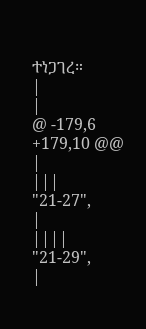ተነጋገረ።
|
|
@ -179,6 +179,10 @@
|
|||
"21-27",
|
||||
"21-29",
|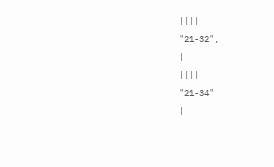||||
"21-32",
|
||||
"21-34"
|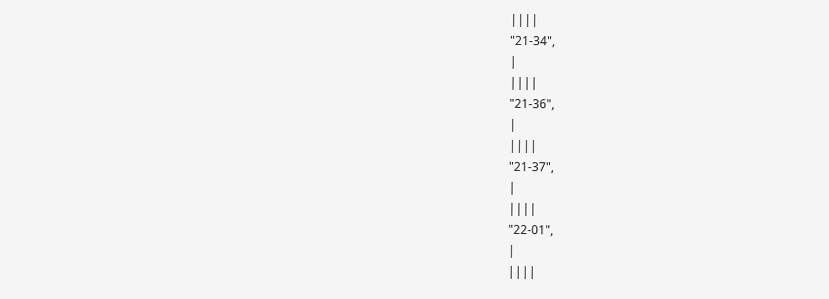||||
"21-34",
|
||||
"21-36",
|
||||
"21-37",
|
||||
"22-01",
|
||||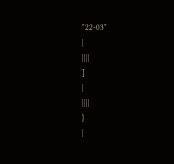"22-03"
|
||||
]
|
||||
}
|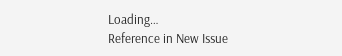Loading…
Reference in New Issue